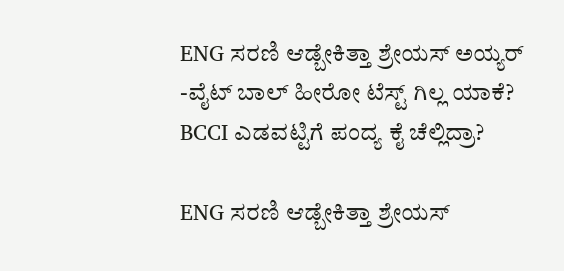ENG ಸರಣಿ ಆಡ್ಬೇಕಿತ್ತಾ ಶ್ರೇಯಸ್ ಅಯ್ಯರ್ -ವೈಟ್ ಬಾಲ್ ಹೀರೋ ಟೆಸ್ಟ್ ಗಿಲ್ಲ ಯಾಕೆ?
BCCI ಎಡವಟ್ಟಿಗೆ ಪಂದ್ಯ ಕೈ ಚೆಲ್ಲಿದ್ರಾ?

ENG ಸರಣಿ ಆಡ್ಬೇಕಿತ್ತಾ ಶ್ರೇಯಸ್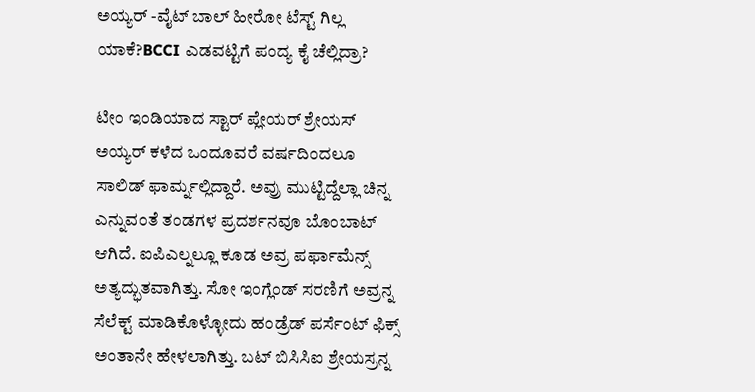ಅಯ್ಯರ್ -ವೈಟ್ ಬಾಲ್ ಹೀರೋ ಟೆಸ್ಟ್ ಗಿಲ್ಲ ಯಾಕೆ?BCCI ಎಡವಟ್ಟಿಗೆ ಪಂದ್ಯ ಕೈ ಚೆಲ್ಲಿದ್ರಾ?

ಟೀಂ ಇಂಡಿಯಾದ ಸ್ಟಾರ್ ಪ್ಲೇಯರ್ ಶ್ರೇಯಸ್ ಅಯ್ಯರ್ ಕಳೆದ ಒಂದೂವರೆ ವರ್ಷದಿಂದಲೂ ಸಾಲಿಡ್ ಫಾರ್ಮ್ನಲ್ಲಿದ್ದಾರೆ. ಅವ್ರು ಮುಟ್ಟಿದ್ದೆಲ್ಲಾ ಚಿನ್ನ ಎನ್ನುವಂತೆ ತಂಡಗಳ ಪ್ರದರ್ಶನವೂ ಬೊಂಬಾಟ್ ಆಗಿದೆ. ಐಪಿಎಲ್ನಲ್ಲೂ ಕೂಡ ಅವ್ರ ಪರ್ಫಾಮೆನ್ಸ್ ಅತ್ಯದ್ಭುತವಾಗಿತ್ತು. ಸೋ ಇಂಗ್ಲೆಂಡ್ ಸರಣಿಗೆ ಅವ್ರನ್ನ ಸೆಲೆಕ್ಟ್ ಮಾಡಿಕೊಳ್ಳೋದು ಹಂಡ್ರೆಡ್ ಪರ್ಸೆಂಟ್ ಫಿಕ್ಸ್ ಅಂತಾನೇ ಹೇಳಲಾಗಿತ್ತು. ಬಟ್ ಬಿಸಿಸಿಐ ಶ್ರೇಯಸ್ರನ್ನ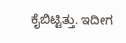ಕೈಬಿಟ್ಟಿತ್ತು. ಇದೀಗ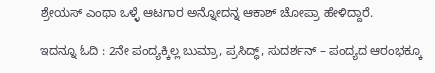ಶ್ರೇಯಸ್ ಎಂಥಾ ಒಳ್ಳೆ ಆಟಗಾರ ಅನ್ನೋದನ್ನ ಆಕಾಶ್ ಚೋಪ್ರಾ ಹೇಳಿದ್ದಾರೆ.

ಇದನ್ನೂ ಓದಿ : 2ನೇ ಪಂದ್ಯಕ್ಕಿಲ್ಲ ಬುಮ್ರಾ, ಪ್ರಸಿದ್ಧ್, ಸುದರ್ಶನ್ – ಪಂದ್ಯದ ಆರಂಭಕ್ಕೂ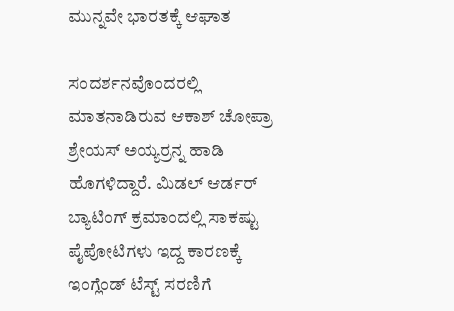ಮುನ್ನವೇ ಭಾರತಕ್ಕೆ ಆಘಾತ

ಸಂದರ್ಶನವೊಂದರಲ್ಲಿ ಮಾತನಾಡಿರುವ ಆಕಾಶ್ ಚೋಪ್ರಾ ಶ್ರೇಯಸ್ ಅಯ್ಯರ್ರನ್ನ ಹಾಡಿ ಹೊಗಳಿದ್ದಾರೆ. ಮಿಡಲ್ ಆರ್ಡರ್ ಬ್ಯಾಟಿಂಗ್ ಕ್ರಮಾಂದಲ್ಲಿ ಸಾಕಷ್ಟು ಪೈಪೋಟಿಗಳು ಇದ್ದ ಕಾರಣಕ್ಕೆ ಇಂಗ್ಲೆಂಡ್ ಟೆಸ್ಟ್ ಸರಣಿಗೆ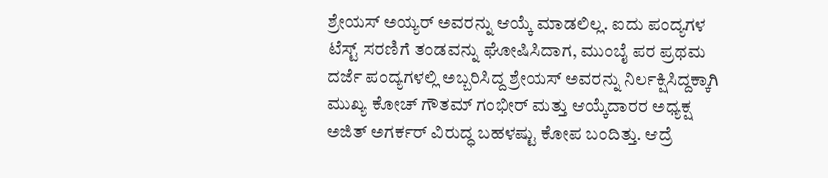ಶ್ರೇಯಸ್ ಅಯ್ಯರ್ ಅವರನ್ನು ಆಯ್ಕೆ ಮಾಡಲಿಲ್ಲ. ಐದು ಪಂದ್ಯಗಳ ಟೆಸ್ಟ್ ಸರಣಿಗೆ ತಂಡವನ್ನು ಘೋಷಿಸಿದಾಗ, ಮುಂಬೈ ಪರ ಪ್ರಥಮ ದರ್ಜೆ ಪಂದ್ಯಗಳಲ್ಲಿ ಅಬ್ಬರಿಸಿದ್ದ ಶ್ರೇಯಸ್ ಅವರನ್ನು ನಿರ್ಲಕ್ಷಿಸಿದ್ದಕ್ಕಾಗಿ ಮುಖ್ಯ ಕೋಚ್ ಗೌತಮ್ ಗಂಭೀರ್ ಮತ್ತು ಆಯ್ಕೆದಾರರ ಅಧ್ಯಕ್ಷ ಅಜಿತ್ ಅಗರ್ಕರ್ ವಿರುದ್ಧ ಬಹಳಷ್ಟು ಕೋಪ ಬಂದಿತ್ತು. ಆದ್ರೆ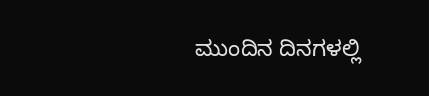ಮುಂದಿನ ದಿನಗಳಲ್ಲಿ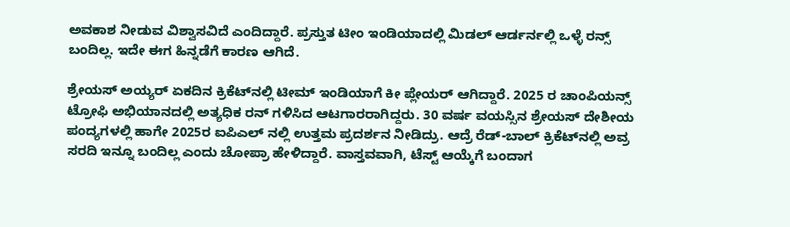ಅವಕಾಶ ನೀಡುವ ವಿಶ್ವಾಸವಿದೆ ಎಂದಿದ್ದಾರೆ. ಪ್ರಸ್ತುತ ಟೀಂ ಇಂಡಿಯಾದಲ್ಲಿ ಮಿಡಲ್ ಆರ್ಡರ್ನಲ್ಲಿ ಒಳ್ಳೆ ರನ್ಸ್ ಬಂದಿಲ್ಲ. ಇದೇ ಈಗ ಹಿನ್ನಡೆಗೆ ಕಾರಣ ಆಗಿದೆ.

ಶ್ರೇಯಸ್ ಅಯ್ಯರ್ ಏಕದಿನ ಕ್ರಿಕೆಟ್‌ನಲ್ಲಿ ಟೀಮ್ ಇಂಡಿಯಾಗೆ ಕೀ ಪ್ಲೇಯರ್ ಆಗಿದ್ದಾರೆ. 2025 ರ ಚಾಂಪಿಯನ್ಸ್ ಟ್ರೋಫಿ ಅಭಿಯಾನದಲ್ಲಿ ಅತ್ಯಧಿಕ ರನ್ ಗಳಿಸಿದ ಆಟಗಾರರಾಗಿದ್ದರು. 30 ವರ್ಷ ವಯಸ್ಸಿನ ಶ್ರೇಯಸ್ ದೇಶೀಯ ಪಂದ್ಯಗಳಲ್ಲಿ ಹಾಗೇ 2025ರ ಐಪಿಎಲ್ ನಲ್ಲಿ ಉತ್ತಮ ಪ್ರದರ್ಶನ ನೀಡಿದ್ರು. ಆದ್ರೆ ರೆಡ್-ಬಾಲ್ ಕ್ರಿಕೆಟ್‌ನಲ್ಲಿ ಅವ್ರ ಸರದಿ ಇನ್ನೂ ಬಂದಿಲ್ಲ ಎಂದು ಚೋಪ್ರಾ ಹೇಳಿದ್ದಾರೆ. ವಾಸ್ತವವಾಗಿ, ಟೆಸ್ಟ್ ಆಯ್ಕೆಗೆ ಬಂದಾಗ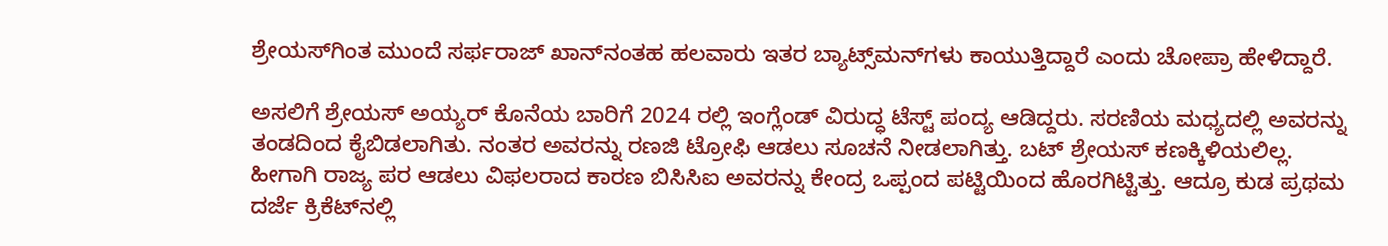ಶ್ರೇಯಸ್‌ಗಿಂತ ಮುಂದೆ ಸರ್ಫರಾಜ್ ಖಾನ್‌ನಂತಹ ಹಲವಾರು ಇತರ ಬ್ಯಾಟ್ಸ್‌ಮನ್‌ಗಳು ಕಾಯುತ್ತಿದ್ದಾರೆ ಎಂದು ಚೋಪ್ರಾ ಹೇಳಿದ್ದಾರೆ.

ಅಸಲಿಗೆ ಶ್ರೇಯಸ್ ಅಯ್ಯರ್ ಕೊನೆಯ ಬಾರಿಗೆ 2024 ರಲ್ಲಿ ಇಂಗ್ಲೆಂಡ್ ವಿರುದ್ಧ ಟೆಸ್ಟ್ ಪಂದ್ಯ ಆಡಿದ್ದರು. ಸರಣಿಯ ಮಧ್ಯದಲ್ಲಿ ಅವರನ್ನು ತಂಡದಿಂದ ಕೈಬಿಡಲಾಗಿತು. ನಂತರ ಅವರನ್ನು ರಣಜಿ ಟ್ರೋಫಿ ಆಡಲು ಸೂಚನೆ ನೀಡಲಾಗಿತ್ತು. ಬಟ್ ಶ್ರೇಯಸ್ ಕಣಕ್ಕಿಳಿಯಲಿಲ್ಲ. ಹೀಗಾಗಿ ರಾಜ್ಯ ಪರ ಆಡಲು ವಿಫಲರಾದ ಕಾರಣ ಬಿಸಿಸಿಐ ಅವರನ್ನು ಕೇಂದ್ರ ಒಪ್ಪಂದ ಪಟ್ಟಿಯಿಂದ ಹೊರಗಿಟ್ಟಿತ್ತು. ಆದ್ರೂ ಕುಡ ಪ್ರಥಮ ದರ್ಜೆ ಕ್ರಿಕೆಟ್‌ನಲ್ಲಿ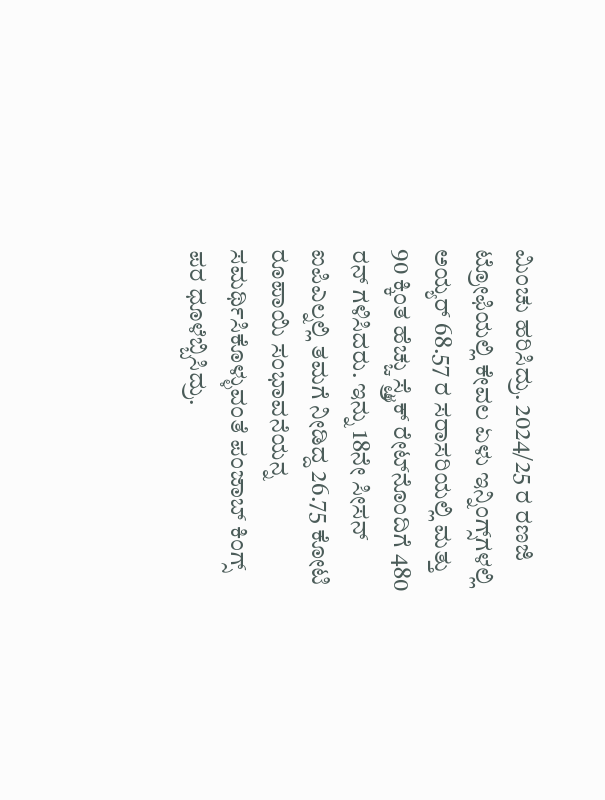ಮಿಂಚು ಹರಿಸಿದ್ರು. 2024/25 ರ ರಣಜಿ ಟ್ರೋಫಿಯಲ್ಲಿ ಕೇವಲ ಏಳು ಇನ್ನಿಂಗ್ಸ್‌ಗಳಲ್ಲಿ ಅಯ್ಯರ್ 68.57 ರ ಸರಾಸರಿಯಲ್ಲಿ ಮತ್ತು 90 ಕ್ಕಿಂತ ಹೆಚ್ಚು ಸ್ಟ್ರೈಕ್ ರೇಟ್‌ನೊಂದಿಗೆ 480 ರನ್ ಗಳಿಸಿದರು. ಇನ್ನು 18ನೇ ಸೀಸನ್ ಐಪಿಎಲ್ನಲ್ಲಿ ತಮಗೆ ನೀಡಿದ್ದ 26.75 ಕೋಟಿ ರೂಪಾಯಿ ಸಂಭಾವನೆಯನ್ನ ಸಮರ್ಥಿಸಿಕೊಳ್ಳುವಂತೆ ಪಂಜಾಬ್ ಕಿಂಗ್ಸ್ ಪರ ಧೂಳೆಬ್ಬಿಸಿದ್ರು.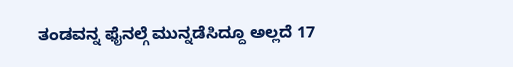ತಂಡವನ್ನ ಫೈನಲ್ಗೆ ಮುನ್ನಡೆಸಿದ್ದೂ ಅಲ್ಲದೆ 17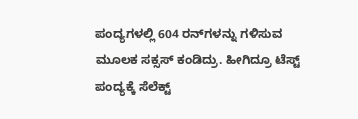ಪಂದ್ಯಗಳಲ್ಲಿ 604 ರನ್‌ಗಳನ್ನು ಗಳಿಸುವ ಮೂಲಕ ಸಕ್ಸಸ್ ಕಂಡಿದ್ರು. ಹೀಗಿದ್ರೂ ಟೆಸ್ಟ್ ಪಂದ್ಯಕ್ಕೆ ಸೆಲೆಕ್ಟ್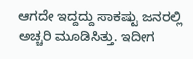ಆಗದೇ ಇದ್ದದ್ದು ಸಾಕಷ್ಟು ಜನರಲ್ಲಿ ಅಚ್ಚರಿ ಮೂಡಿಸಿತ್ತು. ಇದೀಗ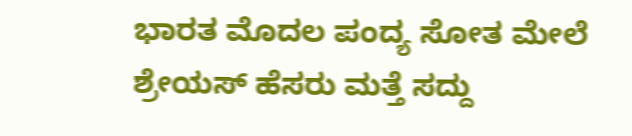ಭಾರತ ಮೊದಲ ಪಂದ್ಯ ಸೋತ ಮೇಲೆ ಶ್ರೇಯಸ್ ಹೆಸರು ಮತ್ತೆ ಸದ್ದು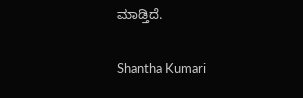ಮಾಡ್ತಿದೆ.

Shantha Kumari